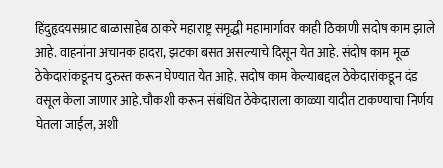हिंदुहृदयसम्राट बाळासाहेब ठाकरे महाराष्ट्र समृद्धी महामार्गावर काही ठिकाणी सदोष काम झाले आहे. वाहनांना अचानक हादरा, झटका बसत असल्याचे दिसून येत आहे. संदोष काम मूळ ठेकेदारांकडूनच दुरुस्त करून घेण्यात येत आहे. सदोष काम केल्याबद्दल ठेकेदारांकडून दंड वसूल केला जाणार आहे.चौकशी करून संबंधित ठेकेदाराला काळ्या यादीत टाकण्याचा निर्णय घेतला जाईल, अशी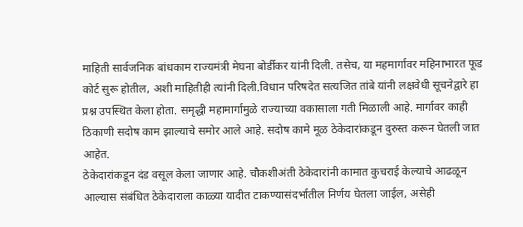माहिती सार्वजनिक बांधकाम राज्यमंत्री मेघना बोर्डीकर यांनी दिली. तसेच, या महमार्गावर महिनाभारत फूड कोर्ट सुरू होतील, अशी माहितीही त्यांनी दिली.विधान परिषदेत सत्यजित तांबे यांनी लक्षवेधी सूचनेद्वारे हा प्रश्न उपस्थित केला होता. समृद्धी महामार्गामुळे राज्याच्या वकासाला गती मिळाली आहे. मार्गावर काही ठिकाणी सदोष काम झाल्याचे समोर आले आहे. सदोष कामे मूळ ठेकेदारांकडून दुरुस्त करून घेतली जात आहेत.
ठेकेदारांकडून दंड वसूल केला जाणार आहे. चौकशीअंती ठेकेदारांनी कामात कुचराई केल्याचे आढळून आल्यास संबंधित ठेकेदाराला काळ्या यादीत टाकण्यासंदर्भातील निर्णय घेतला जाईल, असेही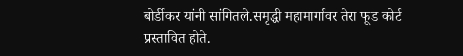बोर्डीकर यांनी सांगितले.समृद्धी महामार्गावर तेरा फूड कोर्ट प्रस्तावित होते.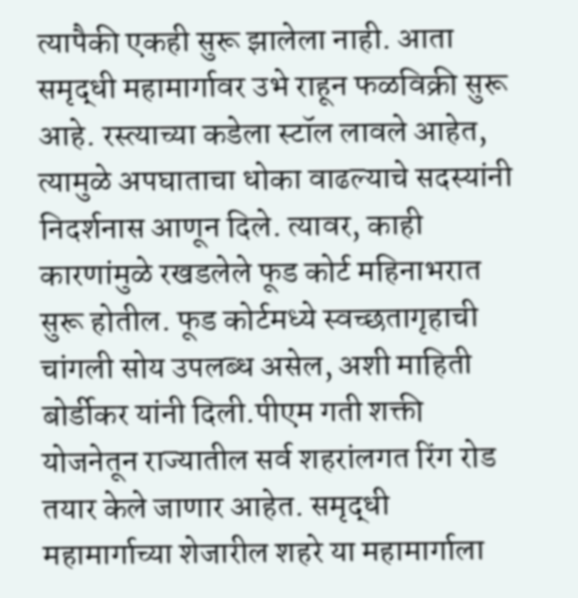त्यापैकी एकही सुरू झालेला नाही. आता समृद्धी महामार्गावर उभे राहून फळविक्री सुरू आहे. रस्त्याच्या कडेला स्टॉल लावले आहेत, त्यामुळे अपघाताचा धोका वाढल्याचे सदस्यांनी निदर्शनास आणून दिले. त्यावर, काही कारणांमुळे रखडलेले फूड कोर्ट महिनाभरात सुरू होतील. फूड कोर्टमध्ये स्वच्छतागृहाची चांगली सोय उपलब्ध असेल, अशी माहिती बोर्डीकर यांनी दिली.पीएम गती शक्ती योजनेतून राज्यातील सर्व शहरांलगत रिंग रोड तयार केले जाणार आहेत. समृद्धी महामार्गाच्या शेजारील शहरे या महामार्गाला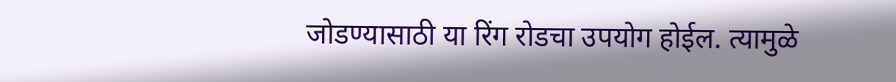जोडण्यासाठी या रिंग रोडचा उपयोग होईल. त्यामुळे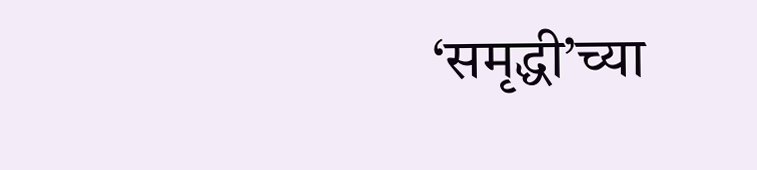‘समृद्धी’च्या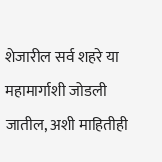शेजारील सर्व शहरे या महामार्गाशी जोडली जातील, अशी माहितीही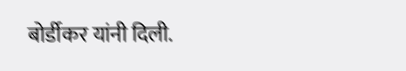बोर्डीकर यांनी दिली.